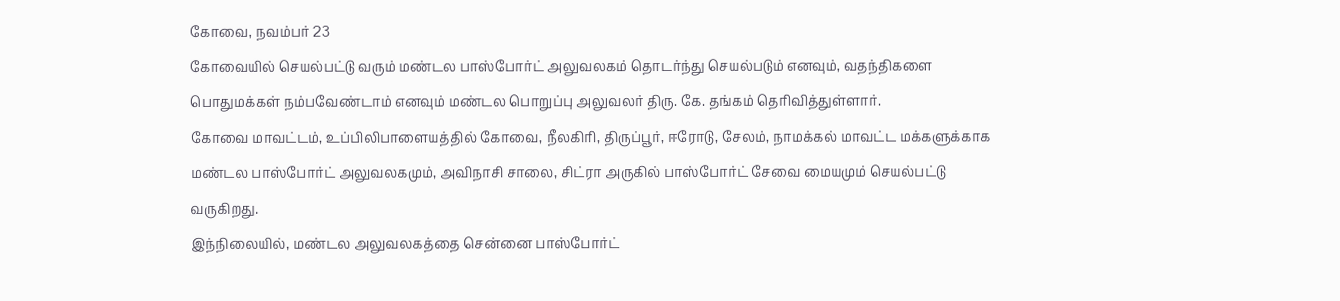கோவை, நவம்பர் 23
கோவையில் செயல்பட்டு வரும் மண்டல பாஸ்போர்ட் அலுவலகம் தொடர்ந்து செயல்படும் எனவும், வதந்திகளை பொதுமக்கள் நம்பவேண்டாம் எனவும் மண்டல பொறுப்பு அலுவலர் திரு. கே. தங்கம் தெரிவித்துள்ளார்.
கோவை மாவட்டம், உப்பிலிபாளையத்தில் கோவை, நீலகிரி, திருப்பூர், ஈரோடு, சேலம், நாமக்கல் மாவட்ட மக்களுக்காக மண்டல பாஸ்போர்ட் அலுவலகமும், அவிநாசி சாலை, சிட்ரா அருகில் பாஸ்போர்ட் சேவை மையமும் செயல்பட்டு வருகிறது.
இந்நிலையில், மண்டல அலுவலகத்தை சென்னை பாஸ்போர்ட்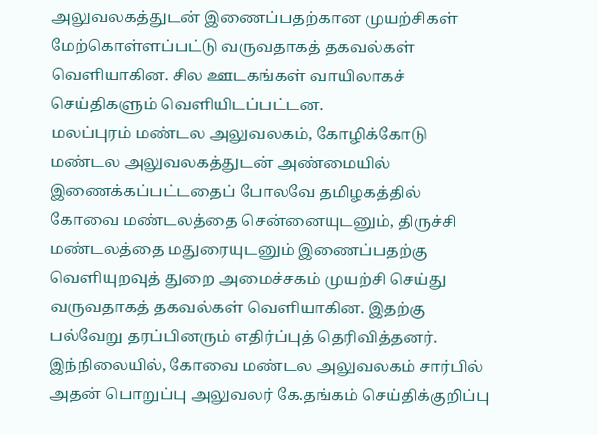அலுவலகத்துடன் இணைப்பதற்கான முயற்சிகள் மேற்கொள்ளப்பட்டு வருவதாகத் தகவல்கள் வெளியாகின. சில ஊடகங்கள் வாயிலாகச் செய்திகளும் வெளியிடப்பட்டன.
மலப்புரம் மண்டல அலுவலகம், கோழிக்கோடு மண்டல அலுவலகத்துடன் அண்மையில் இணைக்கப்பட்டதைப் போலவே தமிழகத்தில் கோவை மண்டலத்தை சென்னையுடனும், திருச்சி மண்டலத்தை மதுரையுடனும் இணைப்பதற்கு வெளியுறவுத் துறை அமைச்சகம் முயற்சி செய்து வருவதாகத் தகவல்கள் வெளியாகின. இதற்கு பல்வேறு தரப்பினரும் எதிர்ப்புத் தெரிவித்தனர். இந்நிலையில், கோவை மண்டல அலுவலகம் சார்பில் அதன் பொறுப்பு அலுவலர் கே.தங்கம் செய்திக்குறிப்பு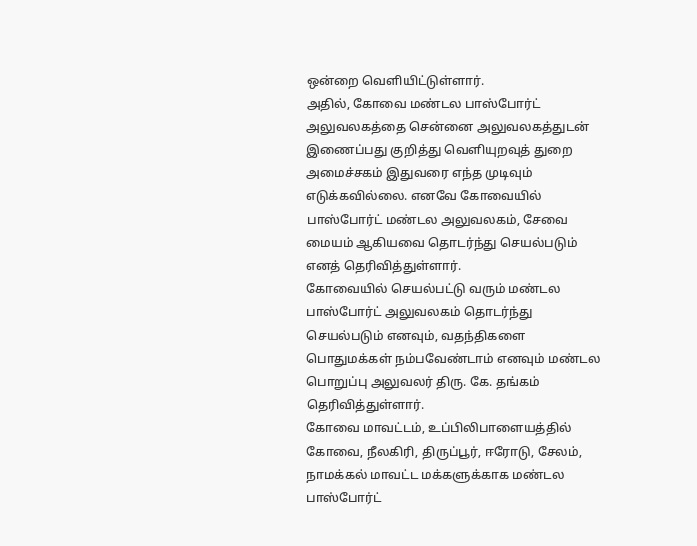ஒன்றை வெளியிட்டுள்ளார்.
அதில், கோவை மண்டல பாஸ்போர்ட் அலுவலகத்தை சென்னை அலுவலகத்துடன் இணைப்பது குறித்து வெளியுறவுத் துறை அமைச்சகம் இதுவரை எந்த முடிவும் எடுக்கவில்லை. எனவே கோவையில் பாஸ்போர்ட் மண்டல அலுவலகம், சேவை மையம் ஆகியவை தொடர்ந்து செயல்படும் எனத் தெரிவித்துள்ளார்.
கோவையில் செயல்பட்டு வரும் மண்டல பாஸ்போர்ட் அலுவலகம் தொடர்ந்து செயல்படும் எனவும், வதந்திகளை பொதுமக்கள் நம்பவேண்டாம் எனவும் மண்டல பொறுப்பு அலுவலர் திரு. கே. தங்கம் தெரிவித்துள்ளார்.
கோவை மாவட்டம், உப்பிலிபாளையத்தில் கோவை, நீலகிரி, திருப்பூர், ஈரோடு, சேலம், நாமக்கல் மாவட்ட மக்களுக்காக மண்டல பாஸ்போர்ட்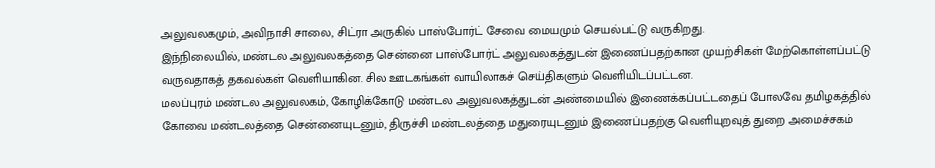அலுவலகமும், அவிநாசி சாலை, சிட்ரா அருகில் பாஸ்போர்ட் சேவை மையமும் செயல்பட்டு வருகிறது.
இந்நிலையில், மண்டல அலுவலகத்தை சென்னை பாஸ்போர்ட் அலுவலகத்துடன் இணைப்பதற்கான முயற்சிகள் மேற்கொள்ளப்பட்டு வருவதாகத் தகவல்கள் வெளியாகின. சில ஊடகங்கள் வாயிலாகச் செய்திகளும் வெளியிடப்பட்டன.
மலப்புரம் மண்டல அலுவலகம், கோழிக்கோடு மண்டல அலுவலகத்துடன் அண்மையில் இணைக்கப்பட்டதைப் போலவே தமிழகத்தில் கோவை மண்டலத்தை சென்னையுடனும், திருச்சி மண்டலத்தை மதுரையுடனும் இணைப்பதற்கு வெளியுறவுத் துறை அமைச்சகம்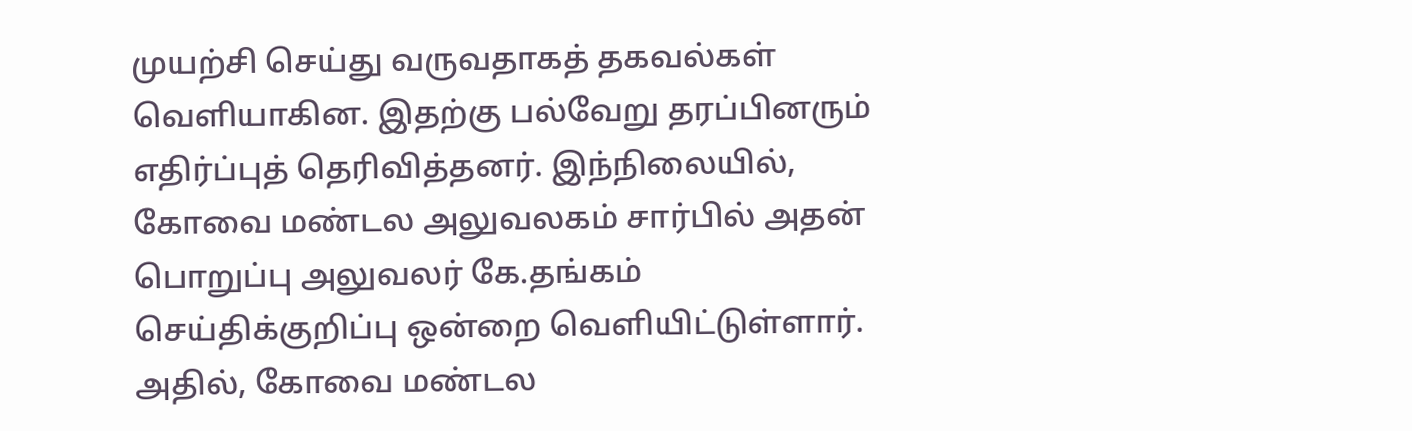முயற்சி செய்து வருவதாகத் தகவல்கள் வெளியாகின. இதற்கு பல்வேறு தரப்பினரும் எதிர்ப்புத் தெரிவித்தனர். இந்நிலையில், கோவை மண்டல அலுவலகம் சார்பில் அதன் பொறுப்பு அலுவலர் கே.தங்கம் செய்திக்குறிப்பு ஒன்றை வெளியிட்டுள்ளார்.
அதில், கோவை மண்டல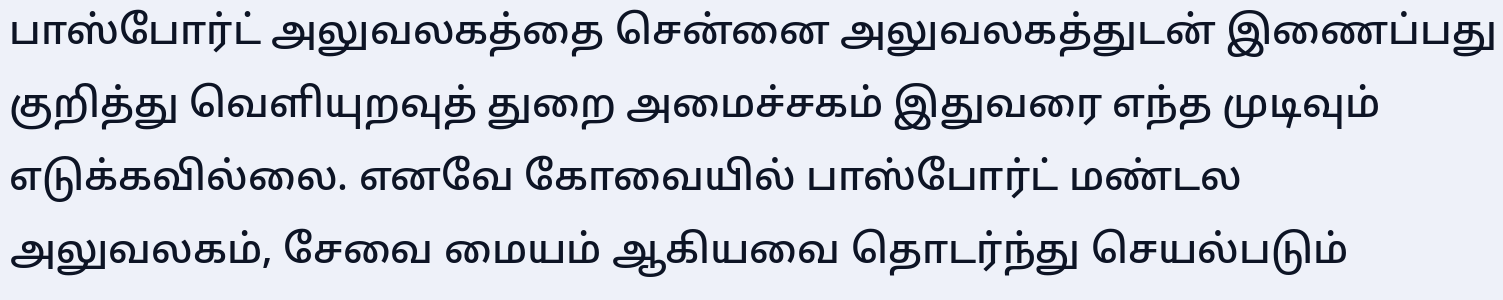பாஸ்போர்ட் அலுவலகத்தை சென்னை அலுவலகத்துடன் இணைப்பது குறித்து வெளியுறவுத் துறை அமைச்சகம் இதுவரை எந்த முடிவும் எடுக்கவில்லை. எனவே கோவையில் பாஸ்போர்ட் மண்டல அலுவலகம், சேவை மையம் ஆகியவை தொடர்ந்து செயல்படும்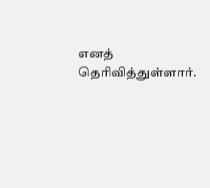எனத் தெரிவித்துள்ளார்.